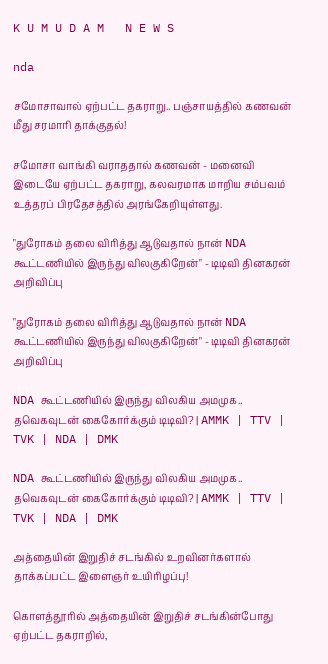K U M U D A M   N E W S

nda

சமோசாவால் ஏற்பட்ட தகராறு.. பஞ்சாயத்தில் கணவன் மீது சரமாரி தாக்குதல்!

சமோசா வாங்கி வராததால் கணவன் - மனைவி இடையே ஏற்பட்ட தகராறு, கலவரமாக மாறிய சம்பவம் உத்தரப் பிரதேசத்தில் அரங்கேறியுள்ளது.

"துரோகம் தலை விரித்து ஆடுவதால் நான் NDA கூட்டணியில் இருந்து விலகுகிறேன்" - டிடிவி தினகரன் அறிவிப்பு

"துரோகம் தலை விரித்து ஆடுவதால் நான் NDA கூட்டணியில் இருந்து விலகுகிறேன்" - டிடிவி தினகரன் அறிவிப்பு

NDA கூட்டணியில் இருந்து விலகிய அமமுக.. தவெகவுடன் கைகோர்க்கும் டிடிவி? | AMMK | TTV | TVK | NDA | DMK

NDA கூட்டணியில் இருந்து விலகிய அமமுக.. தவெகவுடன் கைகோர்க்கும் டிடிவி? | AMMK | TTV | TVK | NDA | DMK

அத்தையின் இறுதிச் சடங்கில் உறவினர்களால் தாக்கப்பட்ட இளைஞர் உயிரிழப்பு!

கொளத்தூரில் அத்தையின் இறுதிச் சடங்கின்போது ஏற்பட்ட தகராறில்,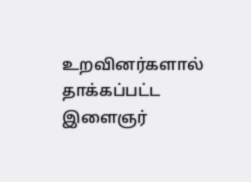உறவினர்களால் தாக்கப்பட்ட இளைஞர்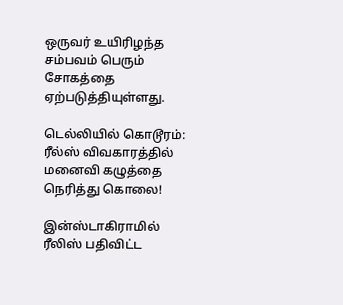ஒருவர் உயிரிழந்த சம்பவம் பெரும் சோகத்தை ஏற்படுத்தியுள்ளது.

டெல்லியில் கொடூரம்: ரீல்ஸ் விவகாரத்தில் மனைவி கழுத்தை நெரித்து கொலை!

இன்ஸ்டாகிராமில் ரீலிஸ் பதிவிட்ட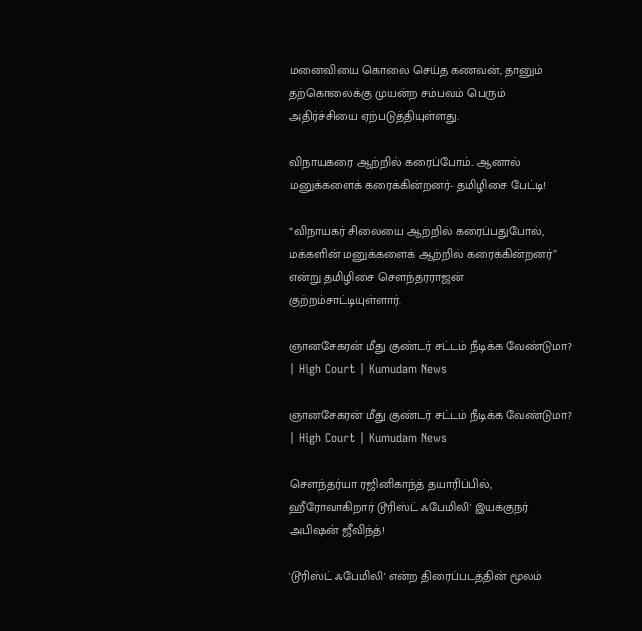மனைவியை கொலை செய்த கணவன், தானும் தற்கொலைக்கு முயன்ற சம்பவம் பெரும் அதிர்ச்சியை ஏற்படுத்தியுள்ளது.

விநாயகரை ஆற்றில் கரைப்போம்.. ஆனால் மனுக்களைக் கரைக்கின்றனர்- தமிழிசை பேட்டி!

“விநாயகர் சிலையை ஆற்றில் கரைப்பதுபோல், மக்களின் மனுக்களைக் ஆற்றில் கரைக்கின்றனர்” என்று தமிழிசை சௌந்தரராஜன் குற்றம்சாட்டியுள்ளார்.

ஞானசேகரன் மீது குண்டர் சட்டம் நீடிக்க வேண்டுமா? | High Court | Kumudam News

ஞானசேகரன் மீது குண்டர் சட்டம் நீடிக்க வேண்டுமா? | High Court | Kumudam News

சௌந்தர்யா ரஜினிகாந்த் தயாரிப்பில், ஹீரோவாகிறார் டூரிஸ்ட் ஃபேமிலி' இயக்குநர் அபிஷன் ஜீவிந்த்!

'டூரிஸ்ட் ஃபேமிலி' என்ற திரைப்படத்தின் மூலம்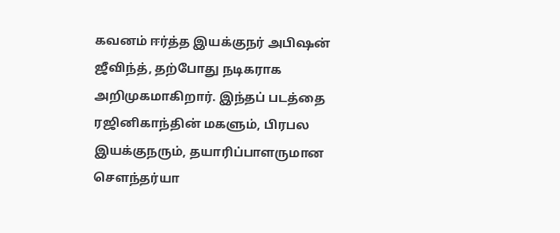கவனம் ஈர்த்த இயக்குநர் அபிஷன் ஜீவிந்த், தற்போது நடிகராக அறிமுகமாகிறார். இந்தப் படத்தை ரஜினிகாந்தின் மகளும், பிரபல இயக்குநரும், தயாரிப்பாளருமான சௌந்தர்யா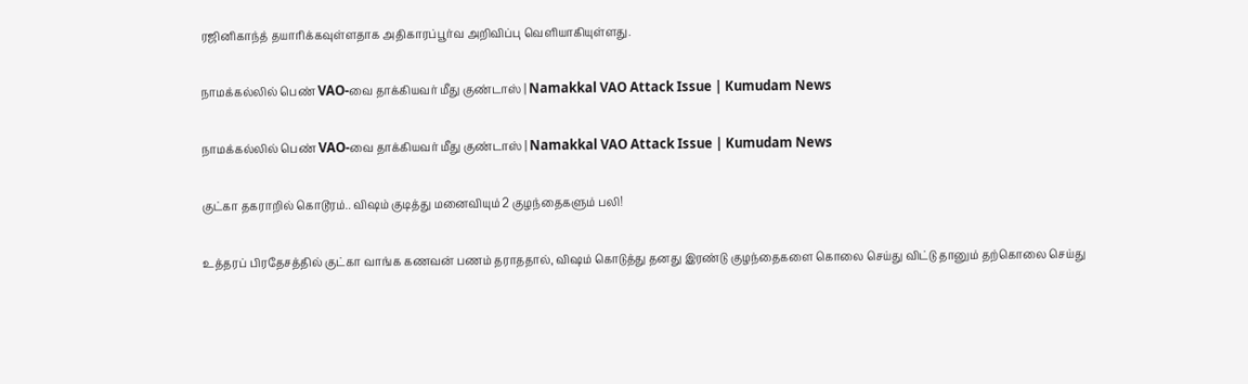ரஜினிகாந்த் தயாரிக்கவுள்ளதாக அதிகாரப்பூர்வ அறிவிப்பு வெளியாகியுள்ளது.

நாமக்கல்லில் பெண் VAO-வை தாக்கியவர் மீது குண்டாஸ் | Namakkal VAO Attack Issue | Kumudam News

நாமக்கல்லில் பெண் VAO-வை தாக்கியவர் மீது குண்டாஸ் | Namakkal VAO Attack Issue | Kumudam News

குட்கா தகராறில் கொடூரம்.. விஷம் குடித்து மனைவியும் 2 குழந்தைகளும் பலி!

உத்தரப் பிரதேசத்தில் குட்கா வாங்க கணவன் பணம் தராததால், விஷம் கொடுத்து தனது இரண்டு குழந்தைகளை கொலை செய்து விட்டு தானும் தற்கொலை செய்து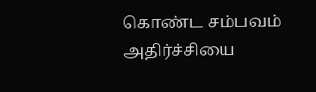கொண்ட சம்பவம் அதிர்ச்சியை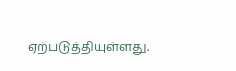ஏற்படுத்தியுள்ளது.